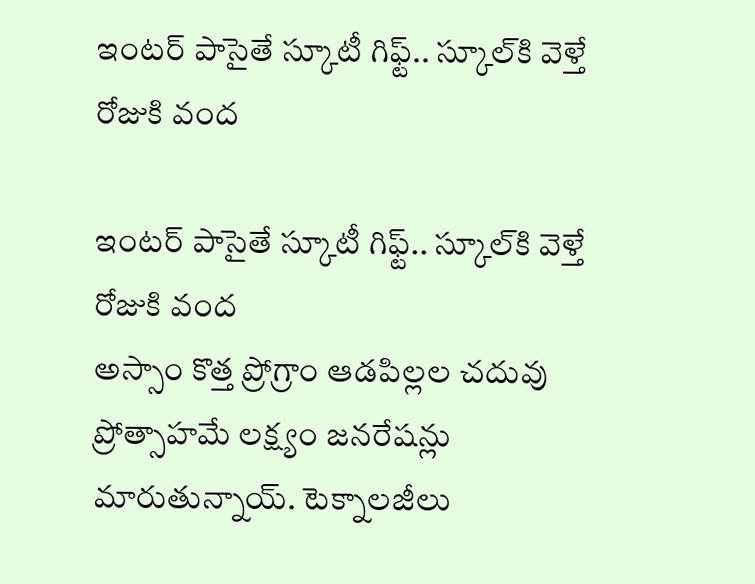ఇంటర్ పాసైతే స్కూటీ గిఫ్ట్.. స్కూల్‌కి వెళ్తే రోజుకి వంద

ఇంటర్ పాసైతే స్కూటీ గిఫ్ట్.. స్కూల్‌కి వెళ్తే రోజుకి వంద
అస్సాం కొత్త ప్రోగ్రాం ఆడపిల్లల చదువు ప్రోత్సాహమే లక్ష్యం జనరేషన్లు మారుతున్నాయ్. టెక్నాలజీలు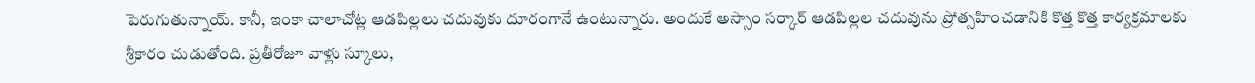పెరుగుతున్నాయ్. కానీ, ఇంకా చాలాచోట్ల ఆడపిల్లలు చదువుకు దూరంగానే ఉంటున్నారు. అందుకే అస్సాం సర్కార్ ఆడపిల్లల చదువును ప్రోత్సహించడానికి కొత్త కొత్త కార్యక్రమాలకు శ్రీకారం చుడుతోంది. ప్రతీరోజూ వాళ్లు స్కూలు,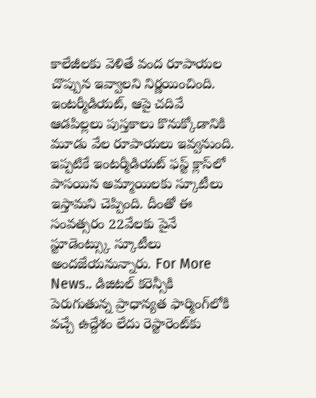కాలేజీలకు వెళితే వంద రూపాయల చొప్పున ఇవ్వాలని నిర్ణయించింది. ఇంటర్మీడియట్, ఆపై చదివే ఆడపిల్లలు పుస్తకాలు కొనుక్కోడానికి మూడు వేల రూపాయలు ఇవ్వనుంది. ఇప్పటికే ఇంటర్మీడియట్ ఫస్ట్ క్లాస్‌లో పాసయిన అమ్మాయిలకు స్కూటీలు ఇస్తామని చెప్పింది. దీంతో ఈ సంవత్సరం 22వేలకు పైనే స్టూడెంట్స్కు స్కూటీలు అందజేయనున్నారు. For More News.. డిజిటల్‌ కరెన్సీకి పెరుగుతున్న ప్రాధాన్యత ఫార్మింగ్‌లోకి వచ్చే ఉద్దేశం లేదు రెస్టారెంట్‌కు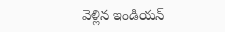వెళ్లిన ఇండియన్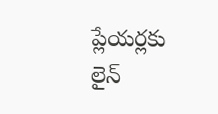ప్లేయర్లకు లైన్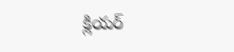క్లియర్